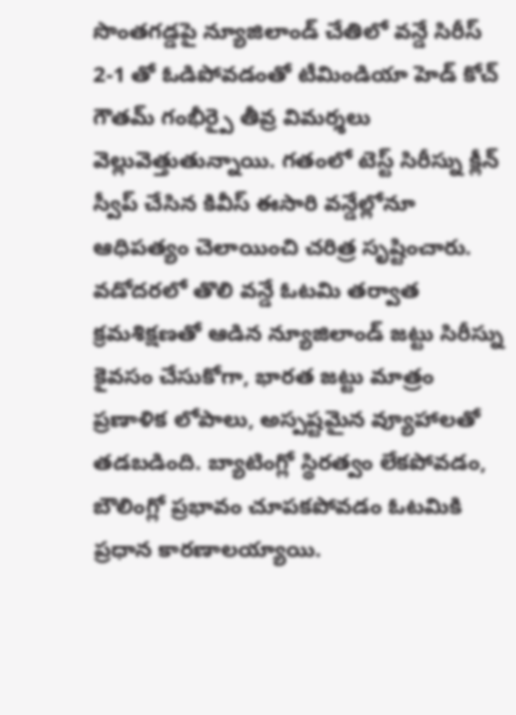సొంతగడ్డపై న్యూజిలాండ్ చేతిలో వన్డే సిరీస్ 2-1 తో ఓడిపోవడంతో టీమిండియా హెడ్ కోచ్ గౌతమ్ గంభీర్పై తీవ్ర విమర్శలు వెల్లువెత్తుతున్నాయి. గతంలో టెస్ట్ సిరీస్ను క్లీన్ స్వీప్ చేసిన కివీస్ ఈసారి వన్డేల్లోనూ ఆధిపత్యం చెలాయించి చరిత్ర సృష్టించారు. వడోదరలో తొలి వన్డే ఓటమి తర్వాత క్రమశిక్షణతో ఆడిన న్యూజిలాండ్ జట్టు సిరీస్ను కైవసం చేసుకోగా, భారత జట్టు మాత్రం ప్రణాళిక లోపాలు, అస్పష్టమైన వ్యూహాలతో తడబడింది. బ్యాటింగ్లో స్థిరత్వం లేకపోవడం, బౌలింగ్లో ప్రభావం చూపకపోవడం ఓటమికి ప్రధాన కారణాలయ్యాయి.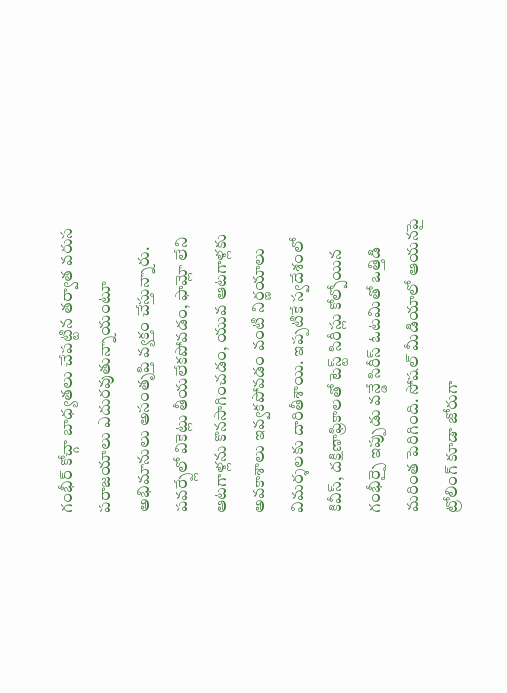గంభీర్ కోచ్గా బాధ్యతలు చేపట్టిన తర్వాత వరుస పరాజయాలు ఎదురవుతున్నాయంటూ అభిమానులు అసంతృప్తి వ్యక్తం చేస్తున్నారు. పవర్ప్లేలో వికెట్లు తీయలేకపోవడం, ఫామ్లో లేని ఆటగాళ్లను కొనసాగించడం, యువ ఆటగాళ్లకు అవకాశాలు ఇవ్వకపోవడం వంటి నిర్ణయాలు విమర్శలకు దారితీశాయి. ఇప్పటికే స్వదేశంలో కివీస్, దక్షిణాఫ్రికాలతో టెస్ట్ సిరీస్లు కోల్పోయిన గంభీర్పై ఇప్పుడు వన్డే సిరీస్ ఓటమితో ఒత్తిడి మరింత పెరిగింది. సోషల్ మీడియాలో ఆయనపై ట్రోలింగ్ కూడా జోరుగా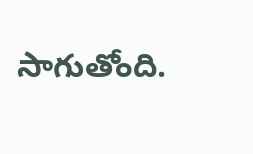సాగుతోంది.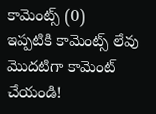కామెంట్స్ (0)
ఇప్పటికి కామెంట్స్ లేవు
మొదటిగా కామెంట్ చేయండి!